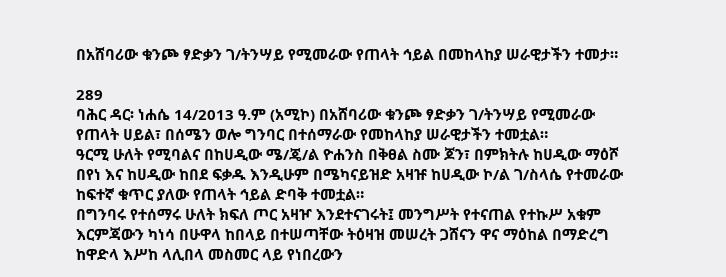በአሸባሪው ቁንጮ ፃድቃን ገ/ትንሣይ የሚመራው የጠላት ኅይል በመከላከያ ሠራዊታችን ተመታ።

289
ባሕር ዳር፡ ነሐሴ 14/2013 ዓ.ም (አሚኮ) በአሸባሪው ቁንጮ ፃድቃን ገ/ትንሣይ የሚመራው የጠላት ሀይል፣ በሰሜን ወሎ ግንባር በተሰማራው የመከላከያ ሠራዊታችን ተመቷል።
ዓርሚ ሁለት የሚባልና በከሀዲው ሜ/ጄ/ል ዮሐንስ በቅፀል ስሙ ጆን፣ በምክትሉ ከሀዲው ማዕሾ በየነ እና ከሀዲው ከበደ ፍቃዱ እንዲሁም በሜካናይዝድ አዛዡ ከሀዲው ኮ/ል ገ/ስላሴ የተመራው ከፍተኛ ቁጥር ያለው የጠላት ኅይል ድባቅ ተመቷል።
በግንባሩ የተሰማሩ ሁለት ክፍለ ጦር አዛዦ እንደተናገሩት፤ መንግሥት የተናጠል የተኩሥ አቁም እርምጃውን ካነሳ በሁዋላ ከበላይ በተሠጣቸው ትዕዛዝ መሠረት ጋሸናን ዋና ማዕከል በማድረግ ከዋድላ እሥከ ላሊበላ መስመር ላይ የነበረውን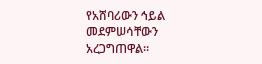የአሸባሪውን ኅይል መደምሠሳቸውን አረጋግጠዋል።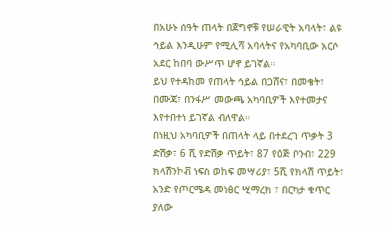በአሁኑ ሰዓት ጠላት በጀግኖቹ የሠራዊት አባላት፣ ልዩ ኅይል እንዲሁም የሚሊሻ አባላትና የአካባቢው አርሶ አደር ከበባ ውሥጥ ሆኖ ይገኛል።
ይህ የተዳከመ የጠላት ኅይል በጋሸና፣ በመቄት፣ በሙጃ፣ በንፋሥ መውጫ አካባቢዎች እየተመታና እየተበተነ ይገኛል ብለዋል።
በነዚህ አካባቢዎች በጠላት ላይ በተደረገ ጥቃት 3 ድሽቃ፣ 6 ሺ የድሽቃ ጥይት፣ 87 የዕጅ ቦንብ፣ 229 ክላሽንኮቭ ነፍስ ወከፍ መሣሪያ፣ 5ሺ የክላሽ ጥይት፣ አንድ የጦርሜዳ መነፅር ሢማረክ ፣ በርካታ ቁጥር ያለው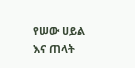የሠው ሀይል እና ጠላት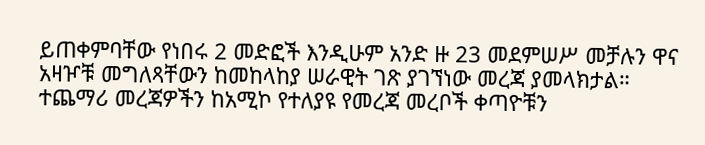ይጠቀምባቸው የነበሩ 2 መድፎች እንዲሁም አንድ ዙ 23 መደምሠሥ መቻሉን ዋና አዛዦቹ መግለጻቸውን ከመከላከያ ሠራዊት ገጽ ያገኘነው መረጃ ያመላክታል።
ተጨማሪ መረጃዎችን ከአሚኮ የተለያዩ የመረጃ መረቦች ቀጣዮቹን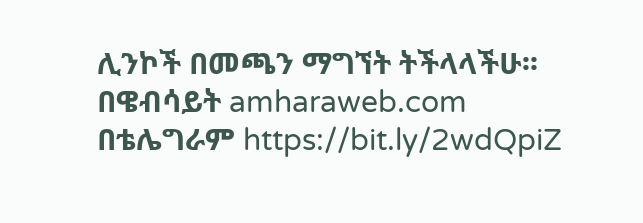ሊንኮች በመጫን ማግኘት ትችላላችሁ፡፡
በዌብሳይት amharaweb.com
በቴሌግራም https://bit.ly/2wdQpiZ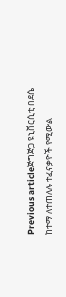Previous articleጅግጅጋ ዩኒቨርሲቲ በደሴ ከተማ ለተጠለሉ ተፈናቃዮች የሚውል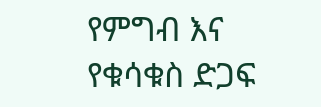የምግብ እና የቁሳቁስ ድጋፍ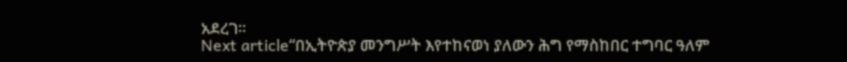አደረገ፡፡
Next article“በኢትዮጵያ መንግሥት እየተከናወነ ያለውን ሕግ የማስከበር ተግባር ዓለም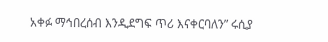አቀፉ ማኅበረሰብ እንዲደግፍ ጥሪ እናቀርባለን” ሩሲያ